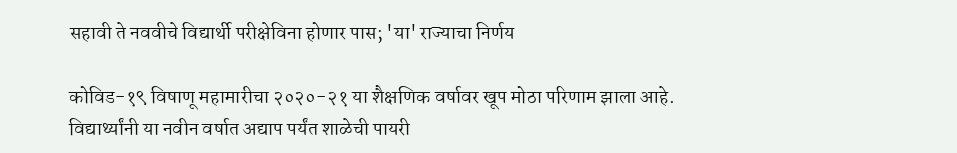सहावी ते नववीचे विद्यार्थी परीक्षेविना होणार पास; 'या' राज्याचा निर्णय

कोविड-१९ विषाणू महामारीचा २०२०-२१ या शैक्षणिक वर्षावर खूप मोठा परिणाम झाला आहे. विद्यार्थ्यांनी या नवीन वर्षात अद्याप पर्यंत शाळेची पायरी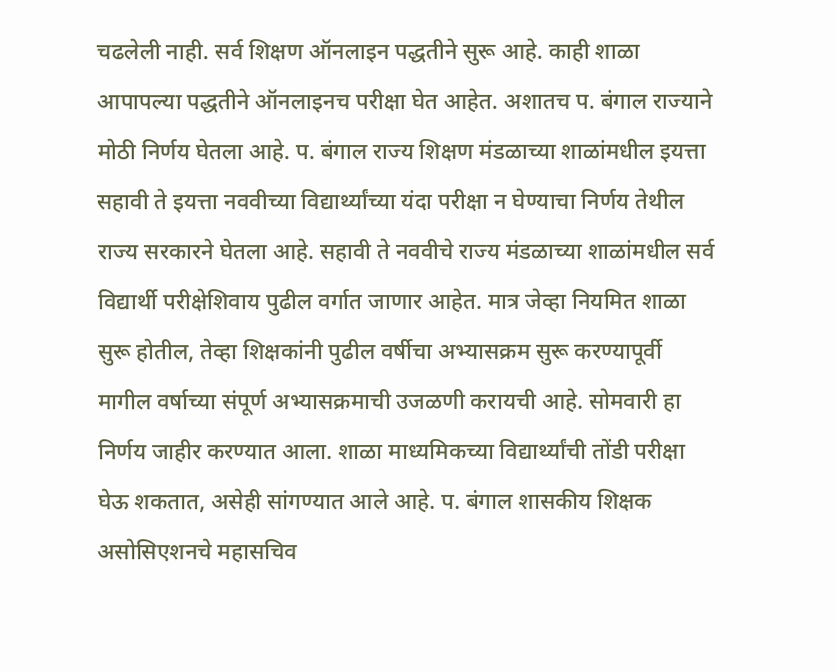चढलेली नाही. सर्व शिक्षण ऑनलाइन पद्धतीने सुरू आहे. काही शाळा आपापल्या पद्धतीने ऑनलाइनच परीक्षा घेत आहेत. अशातच प. बंगाल राज्याने मोठी निर्णय घेतला आहे. प. बंगाल राज्य शिक्षण मंडळाच्या शाळांमधील इयत्ता सहावी ते इयत्ता नववीच्या विद्यार्थ्यांच्या यंदा परीक्षा न घेण्याचा निर्णय तेथील राज्य सरकारने घेतला आहे. सहावी ते नववीचे राज्य मंडळाच्या शाळांमधील सर्व विद्यार्थी परीक्षेशिवाय पुढील वर्गात जाणार आहेत. मात्र जेव्हा नियमित शाळा सुरू होतील, तेव्हा शिक्षकांनी पुढील वर्षीचा अभ्यासक्रम सुरू करण्यापूर्वी मागील वर्षाच्या संपूर्ण अभ्यासक्रमाची उजळणी करायची आहे. सोमवारी हा निर्णय जाहीर करण्यात आला. शाळा माध्यमिकच्या विद्यार्थ्यांची तोंडी परीक्षा घेऊ शकतात, असेही सांगण्यात आले आहे. प. बंगाल शासकीय शिक्षक असोसिएशनचे महासचिव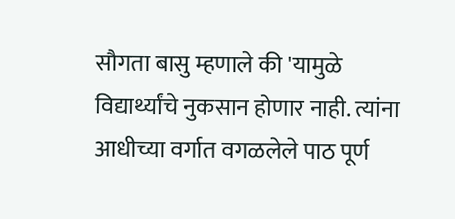सौगता बासु म्हणाले की 'यामुळे विद्यार्थ्यांचे नुकसान होणार नाही. त्यांना आधीच्या वर्गात वगळलेले पाठ पूर्ण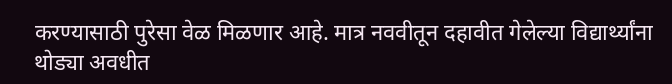करण्यासाठी पुरेसा वेळ मिळणार आहे. मात्र नववीतून दहावीत गेलेल्या विद्यार्थ्यांना थोड्या अवधीत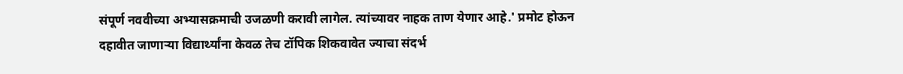संपूर्ण नववीच्या अभ्यासक्रमाची उजळणी करावी लागेल. त्यांच्यावर नाहक ताण येणार आहे.' प्रमोट होऊन दहावीत जाणाऱ्या विद्यार्थ्यांना केवळ तेच टॉपिक शिकवावेत ज्याचा संदर्भ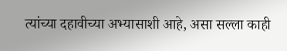त्यांच्या दहावीच्या अभ्यासाशी आहे, असा सल्ला काही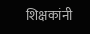शिक्षकांनी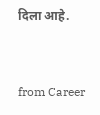दिला आहे.


from Career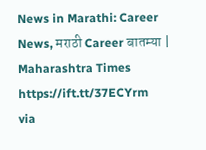News in Marathi: Career News, मराठी Career बातम्या | Maharashtra Times https://ift.tt/37ECYrm
via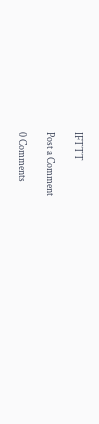IFTTT

Post a Comment

0 Comments